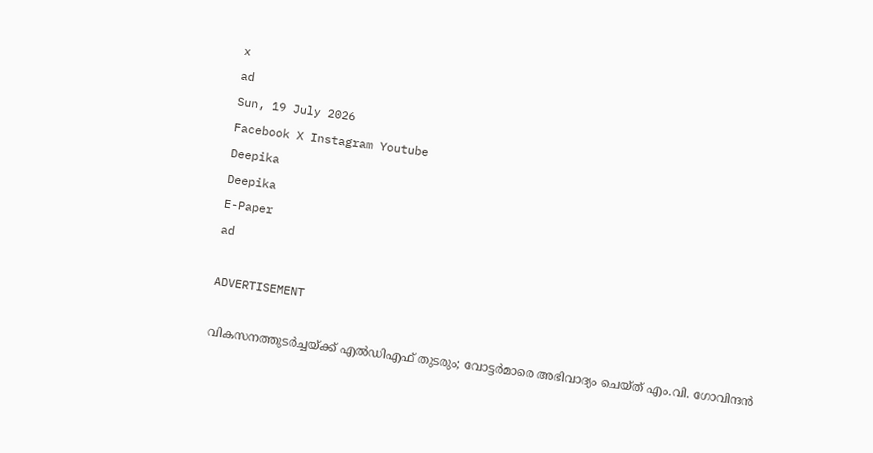x
ad
Sun, 19 July 2026
Facebook X Instagram Youtube
Deepika
Deepika
E-Paper
ad

ADVERTISEMENT

വികസനത്തുടർച്ചയ്ക്ക് എൽഡിഎഫ് തുടരും; വോട്ടർമാരെ അഭിവാദ്യം ചെയ്ത് എം.വി. ഗോവിന്ദൻ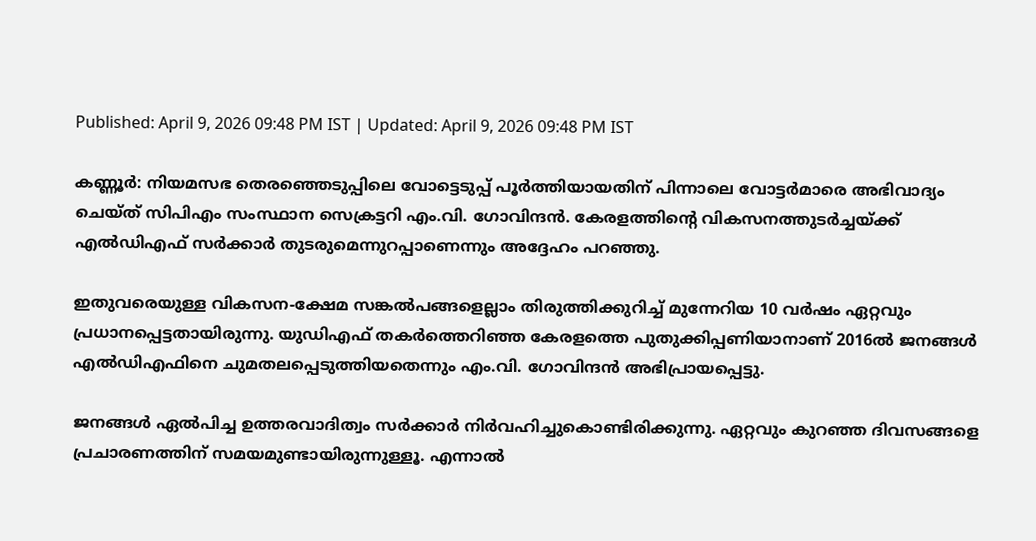Published: April 9, 2026 09:48 PM IST | Updated: April 9, 2026 09:48 PM IST

കണ്ണൂർ: നിയമസഭ തെരഞ്ഞെടുപ്പിലെ വോട്ടെടുപ്പ് പൂർത്തിയായതിന് പിന്നാലെ വോട്ടർമാരെ അഭിവാദ്യം ചെയ്ത് സിപിഎം സംസ്ഥാന സെക്രട്ടറി എം.വി. ഗോവിന്ദൻ. കേരളത്തിന്‍റെ വികസനത്തുടർച്ചയ്ക്ക് എൽഡിഎഫ് സർക്കാർ തുടരുമെന്നുറപ്പാണെന്നും അദ്ദേഹം പറഞ്ഞു.

ഇതുവരെയുള്ള വികസന-ക്ഷേമ സങ്കൽപങ്ങളെല്ലാം തിരുത്തിക്കുറിച്ച് മുന്നേറിയ 10 വർഷം ഏറ്റവും പ്രധാനപ്പെട്ടതായിരുന്നു. യുഡിഎഫ് തകർത്തെറിഞ്ഞ കേരളത്തെ പുതുക്കിപ്പണിയാനാണ് 2016ൽ ജനങ്ങൾ എൽഡിഎഫിനെ ചുമതലപ്പെടുത്തിയതെന്നും എം.വി. ഗോവിന്ദൻ അഭിപ്രായപ്പെട്ടു.

ജനങ്ങൾ ഏൽപിച്ച ഉത്തരവാദിത്വം സർക്കാർ നിർവഹിച്ചുകൊണ്ടിരിക്കുന്നു. ഏറ്റവും കുറഞ്ഞ ദിവസങ്ങളെ പ്രചാരണത്തിന് സമയമുണ്ടായിരുന്നുള്ളൂ. എന്നാൽ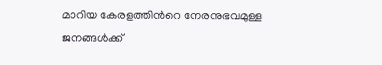മാറിയ കേരളത്തിന്‍റെ നേരനുഭവമുള്ള ജനങ്ങൾക്ക്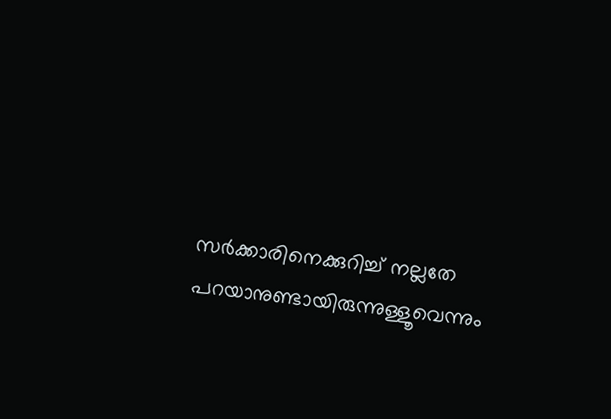സർക്കാരിനെക്കുറിച്ച് നല്ലതേ പറയാനുണ്ടായിരുന്നുള്ളൂവെന്നും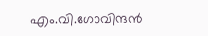എം.വി.ഗോവിന്ദൻ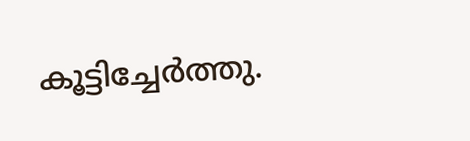കൂട്ടിച്ചേർത്തു.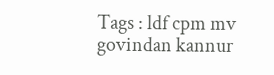Tags : ldf cpm mv govindan kannur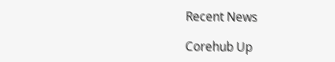Recent News

Corehub Up